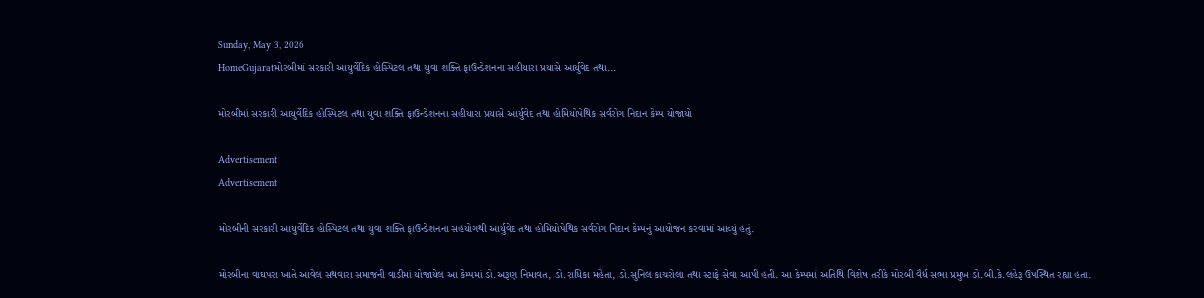Sunday, May 3, 2026
HomeGujaratમોરબીમાં સરકારી આયુર્વેદિક હોસ્પિટલ તથા યુવા શક્તિ ફાઉન્ડેશનના સહીયારા પ્રયાસે આર્યુવેદ તથા...

મોરબીમાં સરકારી આયુર્વેદિક હોસ્પિટલ તથા યુવા શક્તિ ફાઉન્ડેશનના સહીયારા પ્રયાસે આર્યુવેદ તથા હોમિયોપેથિક સર્વરોગ નિદાન કેમ્પ યોજાયો

Advertisement
Advertisement

મોરબીની સરકારી આયુર્વેદિક હોસ્પિટલ તથા યુવા શક્તિ ફાઉન્ડેશનના સહયોગથી આર્યુવેદ તથા હોમિયોપેથિક સર્વરોગ નિદાન કેમ્પનું આયોજન કરવામાં આવ્યું હતું.

મોરબીના વાઘપરા ખાતે આવેલ સથવારા સમાજની વાડીમાં યોજાયેલ આ કેમ્પમાં ડો.અરૂણ નિમાવત, ડો.રાધિકા મહેતા, ડો.સુનિલ કાચરોલા તથા સ્ટાફે સેવા આપી હતી. આ કેમ્પમાં અતિથિ વિશેષ તરીકે મોરબી વૈર્ધ સભા પ્રમુખ ડો.બી.કે.લહેરૂ ઉપસ્થિત રહ્યા હતા.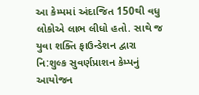આ કેમ્પમાં અંદાજિત 150થી વધુ લોકોએ લાભ લીધો હતો. સાથે જ યુવા શક્તિ ફાઉન્ડેશન દ્વારા નિ:શુલ્ક સુવર્ણપ્રાશન કેમ્પનું આયોજન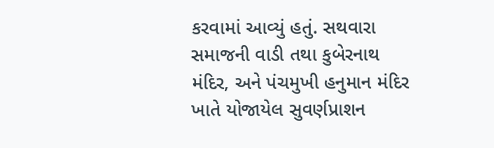કરવામાં આવ્યું હતું. સથવારા સમાજની વાડી તથા કુબેરનાથ મંદિર, અને પંચમુખી હનુમાન મંદિર ખાતે યોજાયેલ સુવર્ણપ્રાશન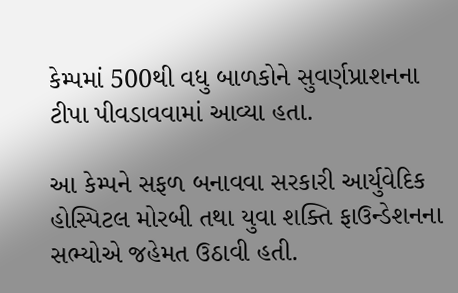કેમ્પમાં 500થી વધુ બાળકોને સુવર્ણપ્રાશનના ટીપા પીવડાવવામાં આવ્યા હતા.

આ કેમ્પને સફળ બનાવવા સરકારી આર્યુવેદિક હોસ્પિટલ મોરબી તથા યુવા શક્તિ ફાઉન્ડેશનના સભ્યોએ જહેમત ઉઠાવી હતી.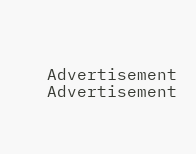Advertisement
Advertisement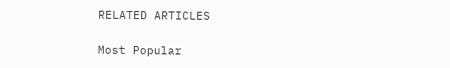RELATED ARTICLES

Most Popular